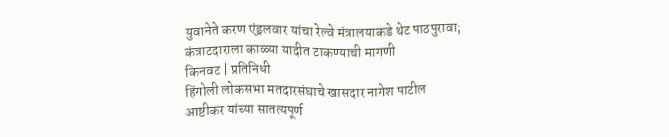युवानेते करण एंड्रलवार यांचा रेल्वे मंत्रालयाकडे थेट पाठपुरावा; कंत्राटदाराला काळ्या यादीत टाकण्याची मागणी
किनवट | प्रतिनिधी
हिंगोली लोकसभा मतदारसंघाचे खासदार नागेश पाटील आष्टीकर यांच्या सातत्यपूर्ण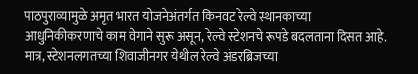पाठपुराव्यामुळे अमृत भारत योजनेअंतर्गत किनवट रेल्वे स्थानकाच्या आधुनिकीकरणाचे काम वेगाने सुरू असून, रेल्वे स्टेशनचे रूपडे बदलताना दिसत आहे. मात्र, स्टेशनलगतच्या शिवाजीनगर येथील रेल्वे अंडरब्रिजच्या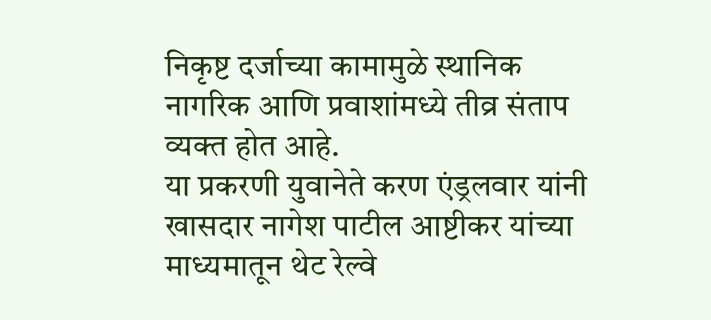निकृष्ट दर्जाच्या कामामुळे स्थानिक नागरिक आणि प्रवाशांमध्ये तीव्र संताप व्यक्त होत आहे.
या प्रकरणी युवानेते करण एंड्रलवार यांनी खासदार नागेश पाटील आष्टीकर यांच्या माध्यमातून थेट रेल्वे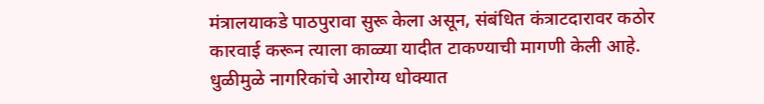मंत्रालयाकडे पाठपुरावा सुरू केला असून, संबंधित कंत्राटदारावर कठोर कारवाई करून त्याला काळ्या यादीत टाकण्याची मागणी केली आहे.
धुळीमुळे नागरिकांचे आरोग्य धोक्यात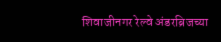शिवाजीनगर रेल्वे अंडरब्रिजच्या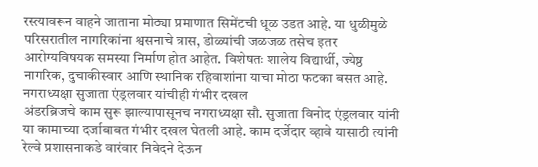रस्त्यावरून वाहने जाताना मोठ्या प्रमाणात सिमेंटची धूळ उडत आहे. या धुळीमुळे परिसरातील नागरिकांना श्वसनाचे त्रास, डोळ्यांची जळजळ तसेच इतर आरोग्यविषयक समस्या निर्माण होत आहेत. विशेषतः शालेय विद्यार्थी, ज्येष्ठ नागरिक, दुचाकीस्वार आणि स्थानिक रहिवाशांना याचा मोठा फटका बसत आहे.
नगराध्यक्षा सुजाता एंड्रलवार यांचीही गंभीर दखल
अंडरब्रिजचे काम सुरू झाल्यापासूनच नगराध्यक्षा सौ. सुजाता विनोद एंड्रलवार यांनी या कामाच्या दर्जाबाबत गंभीर दखल घेतली आहे. काम दर्जेदार व्हावे यासाठी त्यांनी रेल्वे प्रशासनाकडे वारंवार निवेदने देऊन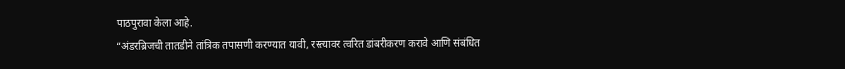पाठपुरावा केला आहे.
“अंडरब्रिजची तातडीने तांत्रिक तपासणी करण्यात यावी, रस्त्यावर त्वरित डांबरीकरण करावे आणि संबंधित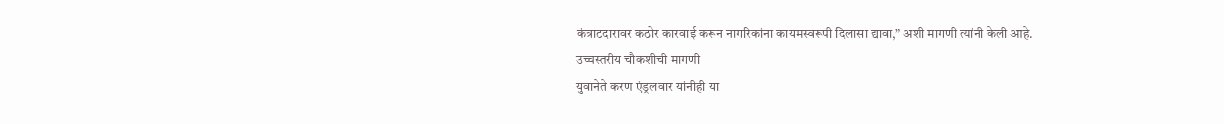कंत्राटदारावर कठोर कारवाई करून नागरिकांना कायमस्वरूपी दिलासा द्यावा,” अशी मागणी त्यांनी केली आहे.
उच्चस्तरीय चौकशीची मागणी
युवानेते करण एंड्रलवार यांनीही या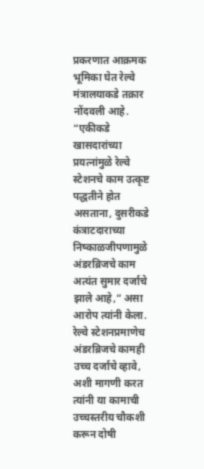प्रकरणात आक्रमक भूमिका घेत रेल्वे मंत्रालयाकडे तक्रार नोंदवली आहे. “एकीकडे खासदारांच्या प्रयत्नांमुळे रेल्वे स्टेशनचे काम उत्कृष्ट पद्धतीने होत असताना, दुसरीकडे कंत्राटदाराच्या निष्काळजीपणामुळे अंडरब्रिजचे काम अत्यंत सुमार दर्जाचे झाले आहे,” असा आरोप त्यांनी केला.
रेल्वे स्टेशनप्रमाणेच अंडरब्रिजचे कामही उच्च दर्जाचे व्हावे, अशी मागणी करत त्यांनी या कामाची उच्चस्तरीय चौकशी करून दोषी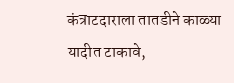कंत्राटदाराला तातडीने काळ्या यादीत टाकावे,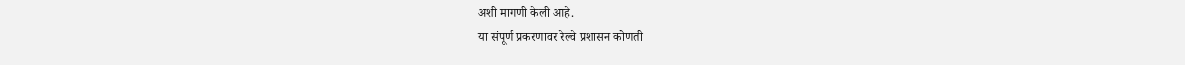अशी मागणी केली आहे.
या संपूर्ण प्रकरणावर रेल्वे प्रशासन कोणती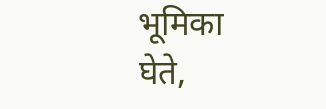भूमिका घेते,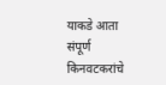याकडे आता संपूर्ण किनवटकरांचे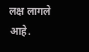लक्ष लागले आहे.